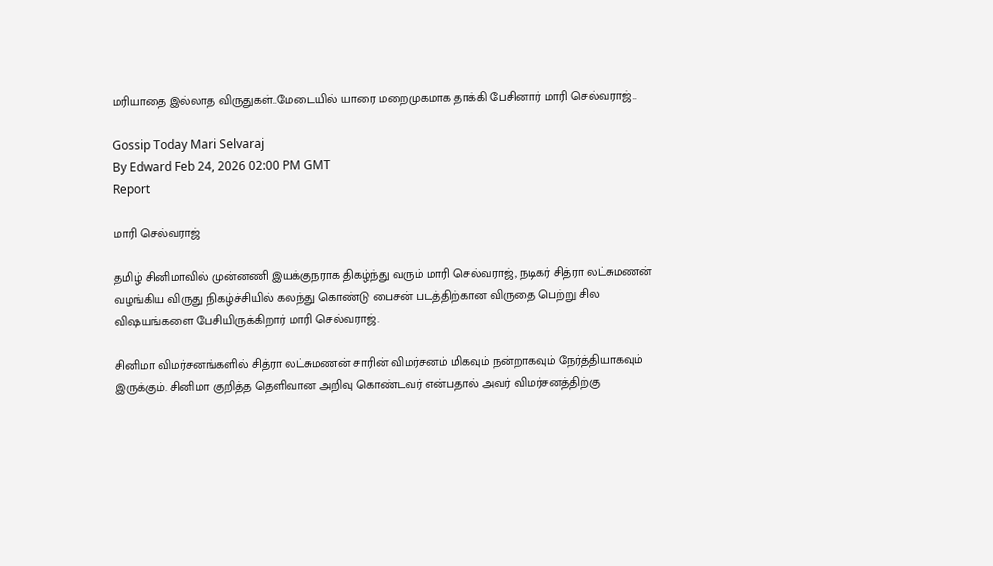மரியாதை இல்லாத விருதுகள்..மேடையில் யாரை மறைமுகமாக தாக்கி பேசினார் மாரி செல்வராஜ்..

Gossip Today Mari Selvaraj
By Edward Feb 24, 2026 02:00 PM GMT
Report

மாரி செல்வராஜ்

தமிழ் சினிமாவில் முன்னணி இயக்குநராக திகழ்ந்து வரும் மாரி செல்வராஜ், நடிகர் சித்ரா லட்சுமணன் வழங்கிய விருது நிகழ்ச்சியில் கலந்து கொண்டு பைசன் படத்திற்கான விருதை பெற்று சில விஷயங்களை பேசியிருக்கிறார் மாரி செல்வராஜ்.

சினிமா விமர்சனங்களில் சித்ரா லட்சுமணன் சாரின் விமர்சனம் மிகவும் நன்றாகவும் நேர்த்தியாகவும் இருக்கும். சினிமா குறித்த தெளிவான அறிவு கொண்டவர் என்பதால் அவர் விமர்சனத்திற்கு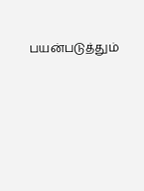பயன்படுத்தும்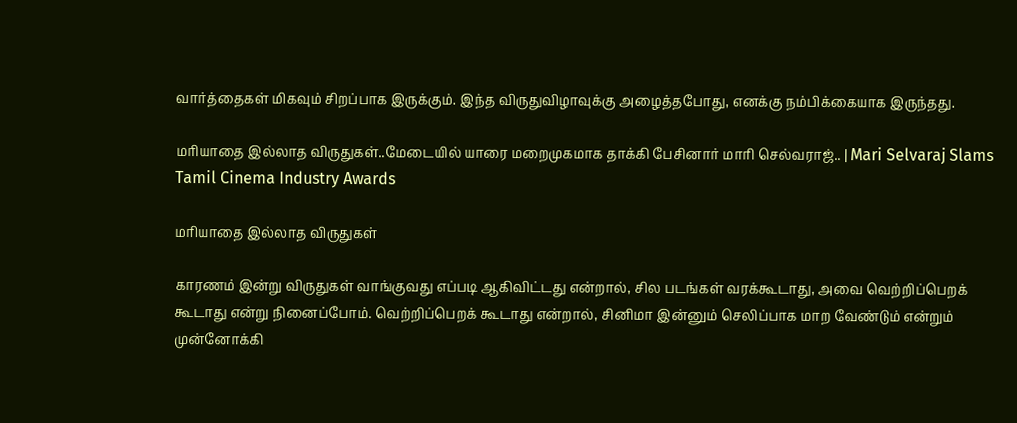வார்த்தைகள் மிகவும் சிறப்பாக இருக்கும். இந்த விருதுவிழாவுக்கு அழைத்தபோது, எனக்கு நம்பிக்கையாக இருந்தது.

மரியாதை இல்லாத விருதுகள்..மேடையில் யாரை மறைமுகமாக தாக்கி பேசினார் மாரி செல்வராஜ்.. | Mari Selvaraj Slams Tamil Cinema Industry Awards

மரியாதை இல்லாத விருதுகள்

காரணம் இன்று விருதுகள் வாங்குவது எப்படி ஆகிவிட்டது என்றால், சில படங்கள் வரக்கூடாது, அவை வெற்றிப்பெறக் கூடாது என்று நினைப்போம். வெற்றிப்பெறக் கூடாது என்றால், சினிமா இன்னும் செலிப்பாக மாற வேண்டும் என்றும் முன்னோக்கி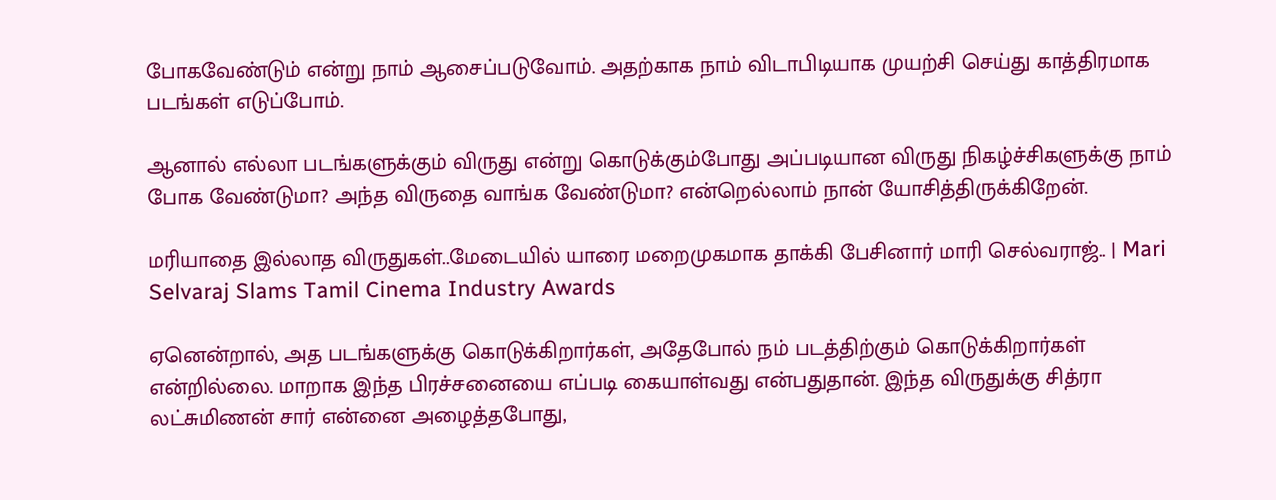போகவேண்டும் என்று நாம் ஆசைப்படுவோம். அதற்காக நாம் விடாபிடியாக முயற்சி செய்து காத்திரமாக படங்கள் எடுப்போம்.

ஆனால் எல்லா படங்களுக்கும் விருது என்று கொடுக்கும்போது அப்படியான விருது நிகழ்ச்சிகளுக்கு நாம் போக வேண்டுமா? அந்த விருதை வாங்க வேண்டுமா? என்றெல்லாம் நான் யோசித்திருக்கிறேன்.

மரியாதை இல்லாத விருதுகள்..மேடையில் யாரை மறைமுகமாக தாக்கி பேசினார் மாரி செல்வராஜ்.. | Mari Selvaraj Slams Tamil Cinema Industry Awards

ஏனென்றால், அத படங்களுக்கு கொடுக்கிறார்கள், அதேபோல் நம் படத்திற்கும் கொடுக்கிறார்கள் என்றில்லை. மாறாக இந்த பிரச்சனையை எப்படி கையாள்வது என்பதுதான். இந்த விருதுக்கு சித்ரா லட்சுமிணன் சார் என்னை அழைத்தபோது,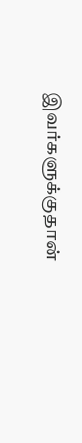இவர்களுக்குதான்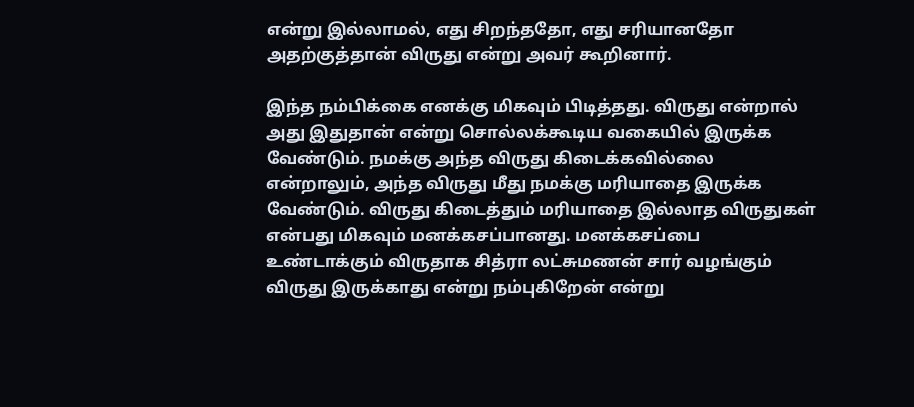என்று இல்லாமல், எது சிறந்ததோ, எது சரியானதோ அதற்குத்தான் விருது என்று அவர் கூறினார்.

இந்த நம்பிக்கை எனக்கு மிகவும் பிடித்தது. விருது என்றால் அது இதுதான் என்று சொல்லக்கூடிய வகையில் இருக்க வேண்டும். நமக்கு அந்த விருது கிடைக்கவில்லை என்றாலும், அந்த விருது மீது நமக்கு மரியாதை இருக்க வேண்டும். விருது கிடைத்தும் மரியாதை இல்லாத விருதுகள் என்பது மிகவும் மனக்கசப்பானது. மனக்கசப்பை உண்டாக்கும் விருதாக சித்ரா லட்சுமணன் சார் வழங்கும் விருது இருக்காது என்று நம்புகிறேன் என்று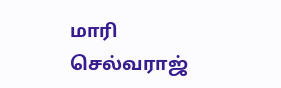மாரி செல்வராஜ்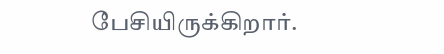பேசியிருக்கிறார்.